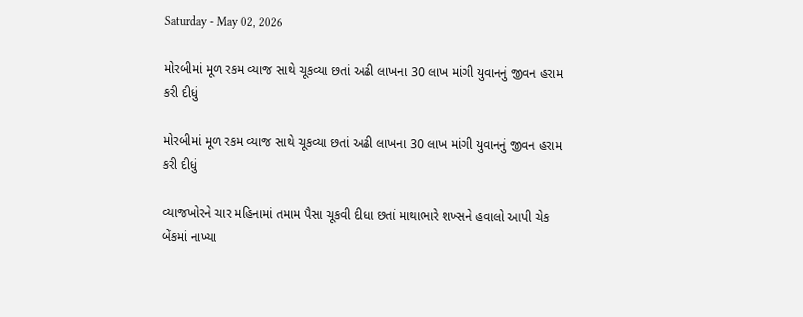Saturday - May 02, 2026

મોરબીમાં મૂળ રકમ વ્યાજ સાથે ચૂકવ્યા છતાં અઢી લાખના 30 લાખ માંગી યુવાનનું જીવન હરામ કરી દીધું

મોરબીમાં મૂળ રકમ વ્યાજ સાથે ચૂકવ્યા છતાં અઢી લાખના 30 લાખ માંગી યુવાનનું જીવન હરામ કરી દીધું

વ્યાજખોરને ચાર મહિનામાં તમામ પૈસા ચૂકવી દીધા છતાં માથાભારે શખ્સને હવાલો આપી ચેક બેંકમાં નાખ્યા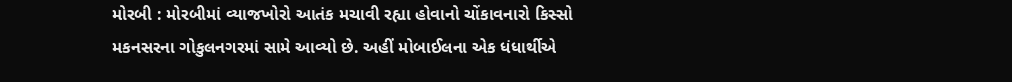મોરબી : મોરબીમાં વ્યાજખોરો આતંક મચાવી રહ્યા હોવાનો ચોંકાવનારો કિસ્સો મકનસરના ગોકુલનગરમાં સામે આવ્યો છે. અહીં મોબાઈલના એક ધંધાર્થીએ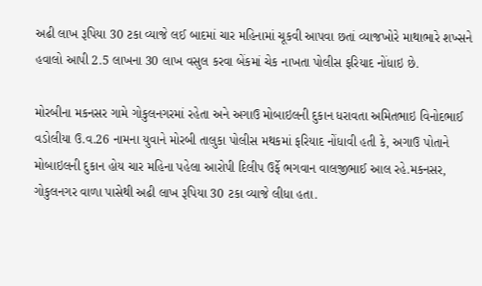અઢી લાખ રૂપિયા 30 ટકા વ્યાજે લઈ બાદમાં ચાર મહિનામાં ચૂકવી આપવા છતાં વ્યાજખોરે માથાભારે શખ્સને હવાલો આપી 2.5 લાખના 30 લાખ વસુલ કરવા બેંકમાં ચેક નાખતા પોલીસ ફરિયાદ નોંધાઇ છે.

મોરબીના મકનસર ગામે ગોકુલનગરમાં રહેતા અને અગાઉ મોબાઇલની દુકાન ધરાવતા અમિતભાઇ વિનોદભાઈ વડોલીયા ઉ.વ.26 નામના યુવાને મોરબી તાલુકા પોલીસ મથકમાં ફરિયાદ નોંધાવી હતી કે, અગાઉ પોતાને મોબાઇલની દુકાન હોય ચાર મહિના પહેલા આરોપી દિલીપ ઉર્ફે ભગવાન વાલજીભાઈ આલ રહે.મકનસર, ગોકુલનગર વાળા પાસેથી અઢી લાખ રૂપિયા 30 ટકા વ્યાજે લીધા હતા.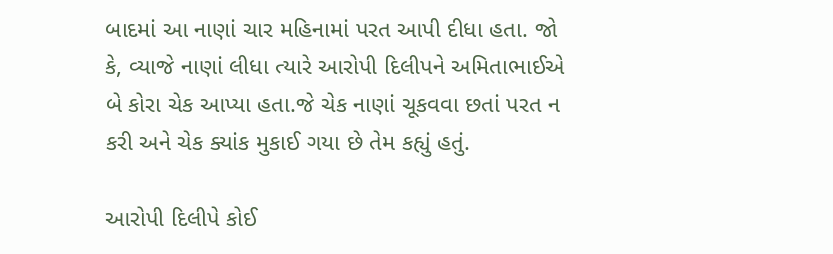બાદમાં આ નાણાં ચાર મહિનામાં પરત આપી દીધા હતા. જો કે, વ્યાજે નાણાં લીધા ત્યારે આરોપી દિલીપને અમિતાભાઈએ બે કોરા ચેક આપ્યા હતા.જે ચેક નાણાં ચૂકવવા છતાં પરત ન કરી અને ચેક ક્યાંક મુકાઈ ગયા છે તેમ કહ્યું હતું.

આરોપી દિલીપે કોઈ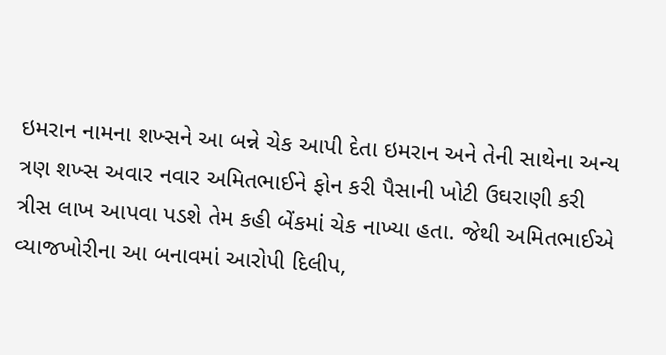ઇમરાન નામના શખ્સને આ બન્ને ચેક આપી દેતા ઇમરાન અને તેની સાથેના અન્ય ત્રણ શખ્સ અવાર નવાર અમિતભાઈને ફોન કરી પૈસાની ખોટી ઉઘરાણી કરી ત્રીસ લાખ આપવા પડશે તેમ કહી બેંકમાં ચેક નાખ્યા હતા. જેથી અમિતભાઈએ વ્યાજખોરીના આ બનાવમાં આરોપી દિલીપ,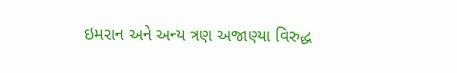ઇમરાન અને અન્ય ત્રણ અજાણ્યા વિરુદ્ધ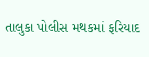તાલુકા પોલીસ મથકમાં ફરિયાદ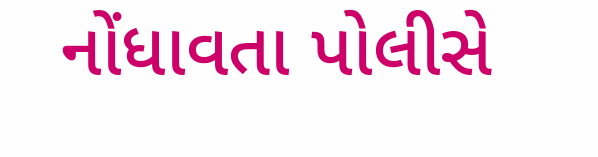નોંધાવતા પોલીસે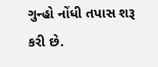ગુન્હો નોંધી તપાસ શરૂ કરી છે.